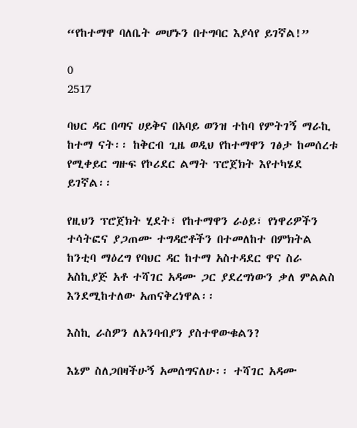“የከተማዋ ባለቤት መሆኑን በተግባር እያሳየ ይገኛል!”

0
2517

ባህር ዳር በጣና ሀይቅና በአባይ ወንዝ ተከባ የምትገኝ ማራኪ ከተማ ናት፡፡ ከቅርብ ጊዜ ወዲህ የከተማዋን ገፅታ ከመሰረቱ የሚቀይር ግዙፍ የኮሪደር ልማት ፕሮጀክት እየተካሄደ ይገኛል፡፡

የዚህን ፕሮጀክት ሂደት፣ የከተማዋን ራዕይ፣ የነዋሪዎችን ተሳትፎና ያጋጠሙ ተግዳሮቶችን በተመለከተ በምክትል ከንቲባ ማዕረግ የባህር ዳር ከተማ አስተዳደር ዋና ስራ አስኪያጅ አቶ ተሻገር አዳሙ ጋር ያደረግነውን ቃለ ምልልስ እንደሚከተለው አጠናቅረነዋል፡፡

እስኪ ራስዎን ለአንባብያን ያስተዋውቁልን?

እኔም ስለጋበዛችሁኝ አመሰግናለሁ፡፡ ተሻገር አዳሙ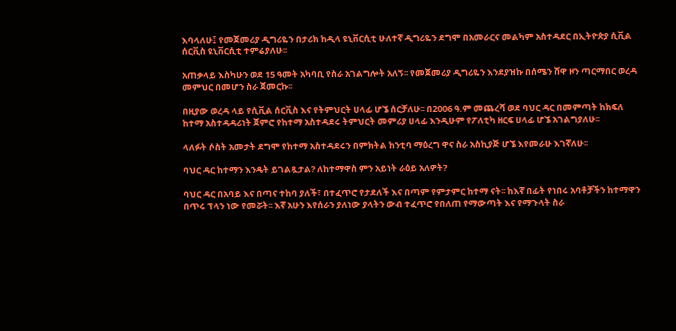እባላለሁ፤ የመጀመሪያ ዲግሪዬን በታሪክ ከዲላ ዩኒቨርሲቲ ሁለተኛ ዲግሪዬን ደግሞ በአመራርና መልካም አስተዳደር በኢትዮጵያ ሲቪል ሰርቪስ ዩኒቨርሲቲ ተምሬያለሁ፡፡

አጠቃላይ እስካሁን ወደ 15 ዓመት አካባቢ የስራ አገልግሎት አለኝ፡፡ የመጀመሪያ ዲግሪዬን እንደያዝኩ በሰሜን ሸዋ ዞን ጣርማበር ወረዳ መምህር በመሆን ስራ ጀመርኩ፡፡

በዚያው ወረዳ ላይ የሲቪል ሰርቪስ እና የትምህርት ሀላፊ ሆኜ ሰርቻለሁ፡፡ በ2006 ዓ.ም መጨረሻ ወደ ባህር ዳር በመምጣት ከክፍለ ከተማ አስተዳዳሪነት ጀምሮ የከተማ አስተዳደሩ ትምህርት መምሪያ ሀላፊ እንዲሁም የፖለቲካ ዘርፍ ሀላፊ ሆኜ አገልግያለሁ፡፡

ላለፉት ሶስት አመታት ደግሞ የከተማ አስተዳደሩን በምክትል ከንቲባ ማዕረግ ዋና ስራ አስኪያጅ ሆኜ እየመራሁ እገኛለሁ፡፡

ባህር ዳር ከተማን እንዴት ይገልጿታል? ለከተማዋስ ምን አይነት ራዕይ አለዎት?

ባህር ዳር በአባይ እና በጣና ተከባ ያለች፣ በተፈጥሮ የታደለች እና በጣም የምታምር ከተማ ናት፡፡ ከእኛ በፊት የነበሩ አባቶቻችን ከተማዋን በጥሩ ፕላን ነው የመሯት፡፡ እኛ አሁን እየሰራን ያለነው ያላትን ውብ ተፈጥሮ የበለጠ የማውጣት እና የማጉላት ስራ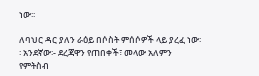ነው፡፡

ለባህር ዳር ያለን ራዕይ በሶስት ምሰሶዎች ላይ ያረፈ ነው፡፡ አንደኛው፡- ደረጃዋን የጠበቀች፣ መላው አለምን የምትስብ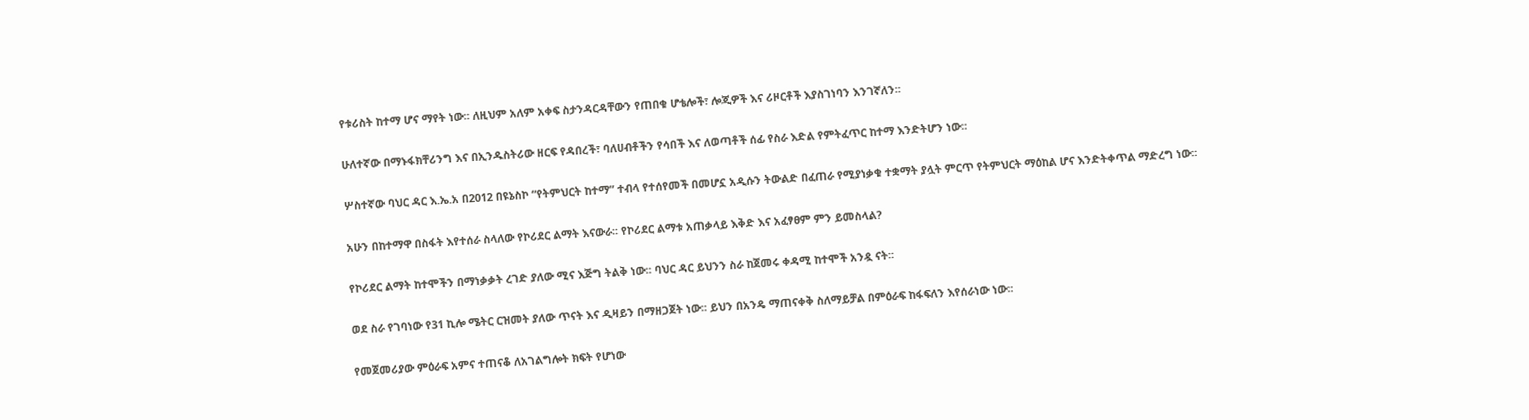የቱሪስት ከተማ ሆና ማየት ነው፡፡ ለዚህም አለም አቀፍ ስታንዳርዳቸውን የጠበቁ ሆቴሎች፣ ሎጂዎች እና ሪዞርቶች እያስገነባን እንገኛለን፡፡

ሁለተኛው በማኑፋክቸሪንግ እና በኢንዱስትሪው ዘርፍ የዳበረች፣ ባለሀብቶችን የሳበች እና ለወጣቶች ሰፊ የስራ እድል የምትፈጥር ከተማ እንድትሆን ነው፡፡

ሦስተኛው ባህር ዳር እ.ኤ.አ በ2012 በዩኔስኮ “የትምህርት ከተማ” ተብላ የተሰየመች በመሆኗ አዲሱን ትውልድ በፈጠራ የሚያነቃቁ ተቋማት ያሏት ምርጥ የትምህርት ማዕከል ሆና እንድትቀጥል ማድረግ ነው፡፡

አሁን በከተማዋ በስፋት እየተሰራ ስላለው የኮሪደር ልማት እናውራ፡፡ የኮሪደር ልማቱ አጠቃላይ እቅድ እና አፈፃፀም ምን ይመስላል?

የኮሪደር ልማት ከተሞችን በማነቃቃት ረገድ ያለው ሚና እጅግ ትልቅ ነው፡፡ ባህር ዳር ይህንን ስራ ከጀመሩ ቀዳሚ ከተሞች አንዷ ናት፡፡

ወደ ስራ የገባነው የ31 ኪሎ ሜትር ርዝመት ያለው ጥናት እና ዲዛይን በማዘጋጀት ነው፡፡ ይህን በአንዴ ማጠናቀቅ ስለማይቻል በምዕራፍ ከፋፍለን እየሰራነው ነው፡፡

የመጀመሪያው ምዕራፍ አምና ተጠናቆ ለአገልግሎት ክፍት የሆነው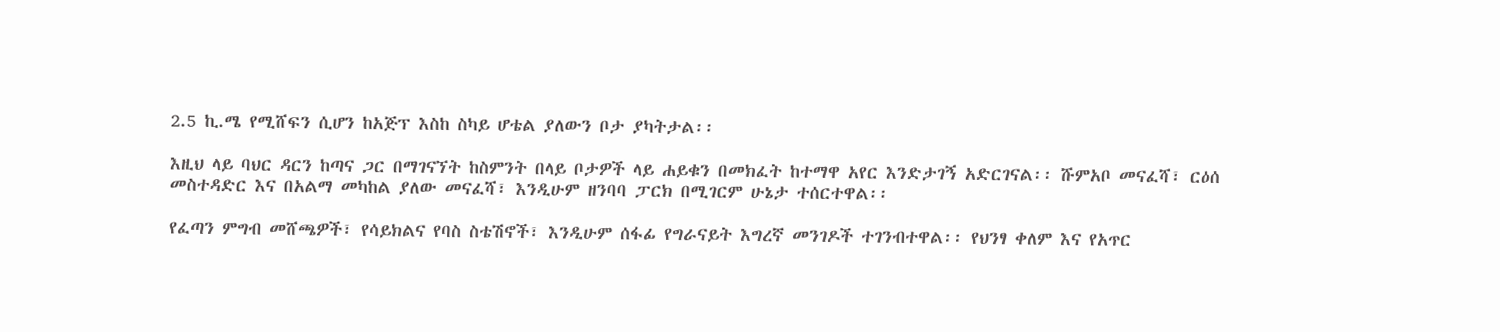2.5 ኪ.ሜ የሚሸፍን ሲሆን ከአጅፕ እስከ ስካይ ሆቴል ያለውን ቦታ ያካትታል፡፡

እዚህ ላይ ባህር ዳርን ከጣና ጋር በማገናኘት ከስምንት በላይ ቦታዎች ላይ ሐይቁን በመክፈት ከተማዋ አየር እንድታገኝ አድርገናል፡፡ ሹምአቦ መናፈሻ፣ ርዕሰ መስተዳድር እና በአልማ መካከል ያለው መናፈሻ፣ እንዲሁም ዘንባባ ፓርክ በሚገርም ሁኔታ ተሰርተዋል፡፡

የፈጣን ምግብ መሸጫዎች፣ የሳይክልና የባስ ስቴሽኖች፣ እንዲሁም ሰፋፊ የግራናይት እግረኛ መንገዶች ተገንብተዋል፡፡ የህንፃ ቀለም እና የአጥር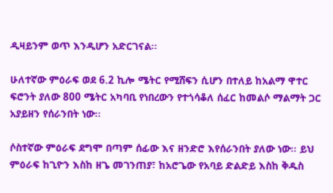ዲዛይንም ወጥ እንዲሆን አድርገናል፡፡

ሁለተኛው ምዕራፍ ወደ 6.2 ኪሎ ሜትር የሚሸፍን ሲሆን በተለይ ከአልማ ዋተር ፍሮንት ያለው 800 ሜትር አካባቢ የነበረውን የተጎሳቆለ ሰፈር ከመልሶ ማልማት ጋር አያይዘን የሰራንበት ነው፡፡

ሶስተኛው ምዕራፍ ደግሞ በጣም ሰፊው እና ዘንድሮ እየሰራንበት ያለው ነው፡፡ ይህ ምዕራፍ ከጊዮን እስከ ዘጌ መገንጠያ፣ ከአሮጌው የአባይ ድልድይ እስከ ቅዱስ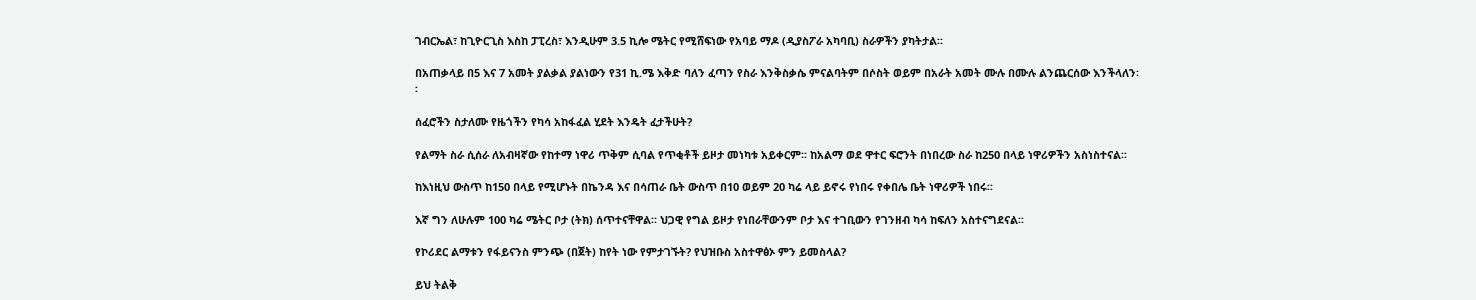ገብርኤል፣ ከጊዮርጊስ እስከ ፓፒረስ፣ እንዲሁም 3.5 ኪሎ ሜትር የሚሸፍነው የአባይ ማዶ (ዲያስፖራ አካባቢ) ስራዎችን ያካትታል፡፡

በአጠቃላይ በ5 እና 7 አመት ያልቃል ያልነውን የ31 ኪ.ሜ እቅድ ባለን ፈጣን የስራ እንቅስቃሴ ምናልባትም በሶስት ወይም በአራት አመት ሙሉ በሙሉ ልንጨርሰው እንችላለን፡፡

ሰፈሮችን ስታለሙ የዜጎችን የካሳ አከፋፈል ሂደት እንዴት ፈታችሁት?

የልማት ስራ ሲሰራ ለአብዛኛው የከተማ ነዋሪ ጥቅም ሲባል የጥቂቶች ይዞታ መነካቱ አይቀርም፡፡ ከአልማ ወደ ዋተር ፍሮንት በነበረው ስራ ከ250 በላይ ነዋሪዎችን አስነስተናል፡፡

ከእነዚህ ውስጥ ከ150 በላይ የሚሆኑት በኬንዳ እና በሳጠራ ቤት ውስጥ በ10 ወይም 20 ካሬ ላይ ይኖሩ የነበሩ የቀበሌ ቤት ነዋሪዎች ነበሩ፡፡

እኛ ግን ለሁሉም 100 ካሬ ሜትር ቦታ (ትክ) ሰጥተናቸዋል፡፡ ህጋዊ የግል ይዞታ የነበራቸውንም ቦታ እና ተገቢውን የገንዘብ ካሳ ከፍለን አስተናግደናል፡፡

የኮሪደር ልማቱን የፋይናንስ ምንጭ (በጀት) ከየት ነው የምታገኙት? የህዝቡስ አስተዋፅኦ ምን ይመስላል?

ይህ ትልቅ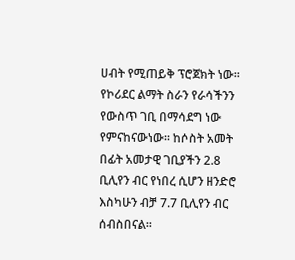ሀብት የሚጠይቅ ፕሮጀክት ነው፡፡ የኮሪደር ልማት ስራን የራሳችንን የውስጥ ገቢ በማሳደግ ነው የምናከናውነው፡፡ ከሶስት አመት በፊት አመታዊ ገቢያችን 2.8 ቢሊየን ብር የነበረ ሲሆን ዘንድሮ እስካሁን ብቻ 7.7 ቢሊየን ብር ሰብስበናል፡፡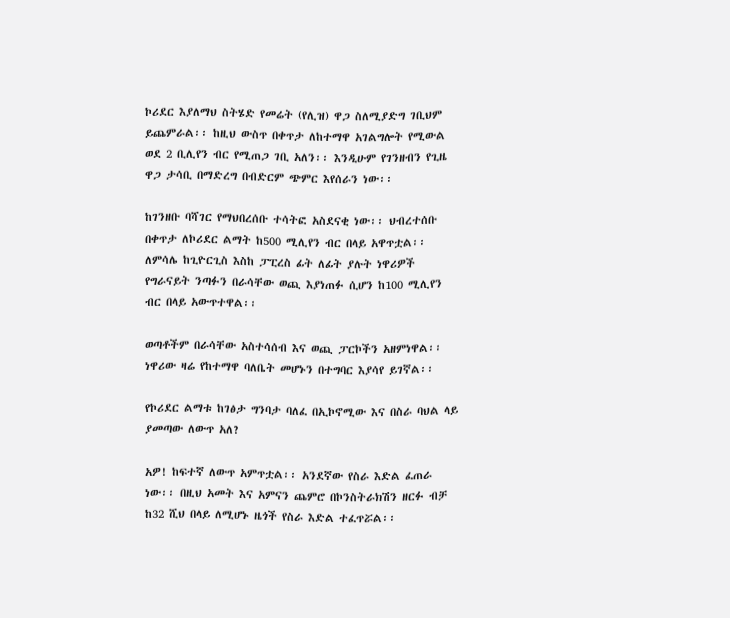ኮሪደር እያለማህ ስትሄድ የመሬት (የሊዝ) ዋጋ ስለሚያድግ ገቢህም ይጨምራል፡፡ ከዚህ ውስጥ በቀጥታ ለከተማዋ አገልግሎት የሚውል ወደ 2 ቢሊየን ብር የሚጠጋ ገቢ አለን፡፡ እንዲሁም የገንዘብን የጊዜ ዋጋ ታሳቢ በማድረግ በብድርም ጭምር እየሰራን ነው፡፡

ከገንዘቡ ባሻገር የማህበረሰቡ ተሳትፎ አስደናቂ ነው፡፡ ህብረተሰቡ በቀጥታ ለኮሪደር ልማት ከ500 ሚሊየን ብር በላይ አዋጥቷል፡፡ ለምሳሌ ከጊዮርጊስ እስከ ፓፒረስ ፊት ለፊት ያሉት ነዋሪዎች የግራናይት ንጣፉን በራሳቸው ወጪ እያነጠፉ ሲሆን ከ100 ሚሊየን ብር በላይ አውጥተዋል፡፡

ወጣቶችም በራሳቸው አስተሳሰብ እና ወጪ ፓርኮችን አዘምነዋል፡፡ ነዋሪው ዛሬ የከተማዋ ባለቤት መሆኑን በተግባር እያሳየ ይገኛል፡፡

የኮሪደር ልማቱ ከገፅታ ግንባታ ባለፈ በኢኮኖሚው እና በስራ ባህል ላይ ያመጣው ለውጥ አለ?

አዎ! ከፍተኛ ለውጥ አምጥቷል፡፡ አንደኛው የስራ እድል ፈጠራ ነው፡፡ በዚህ አመት እና አምናን ጨምሮ በኮንስትራክሽን ዘርፉ ብቻ ከ32 ሺህ በላይ ለሚሆኑ ዜጎች የስራ እድል ተፈጥሯል፡፡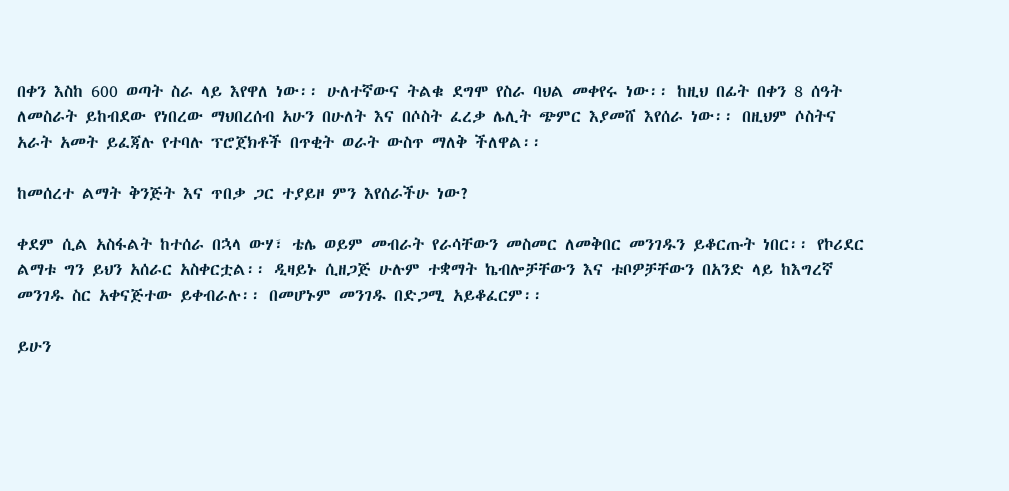በቀን እስከ 600 ወጣት ስራ ላይ እየዋለ ነው፡፡ ሁለተኛውና ትልቁ ደግሞ የስራ ባህል መቀየሩ ነው፡፡ ከዚህ በፊት በቀን 8 ሰዓት ለመስራት ይከብደው የነበረው ማህበረሰብ አሁን በሁለት እና በሶስት ፈረቃ ሌሊት ጭምር እያመሸ እየሰራ ነው፡፡ በዚህም ሶስትና አራት አመት ይፈጃሉ የተባሉ ፕሮጀክቶች በጥቂት ወራት ውስጥ ማለቅ ችለዋል፡፡

ከመሰረተ ልማት ቅንጅት እና ጥበቃ ጋር ተያይዞ ምን እየሰራችሁ ነው?

ቀደም ሲል አስፋልት ከተሰራ በኋላ ውሃ፣ ቴሌ ወይም መብራት የራሳቸውን መስመር ለመቅበር መንገዱን ይቆርጡት ነበር፡፡ የኮሪደር ልማቱ ግን ይህን አሰራር አስቀርቷል፡፡ ዲዛይኑ ሲዘጋጅ ሁሉም ተቋማት ኬብሎቻቸውን እና ቱቦዎቻቸውን በአንድ ላይ ከእግረኛ መንገዱ ስር አቀናጅተው ይቀብራሉ፡፡ በመሆኑም መንገዱ በድጋሚ አይቆፈርም፡፡

ይሁን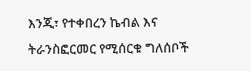እንጂ፣ የተቀበረን ኬብል እና ትራንስፎርመር የሚሰርቁ ግለሰቦች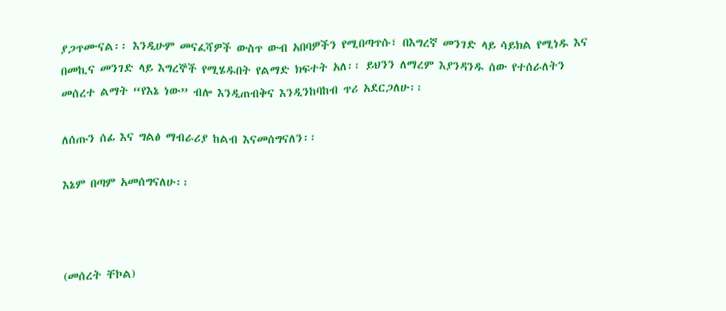ያጋጥሙናል፡፡ እንዲሁም መናፈሻዎች ውስጥ ውብ አበባዎችን የሚበጣጥሱ፣ በእግረኛ መንገድ ላይ ሳይክል የሚነዱ እና በመኪና መንገድ ላይ እግረኞች የሚሄዱበት የልማድ ክፍተት አለ፡፡ ይህንን ለማረም እያንዳንዱ ሰው የተሰራለትን መሰረተ ልማት “የእኔ ነው” ብሎ እንዲጠብቅና እንዲንከባከብ ጥሪ አደርጋለሁ፡፡

ለሰጡን ሰፊ እና ግልፅ ማብራሪያ ከልብ እናመሰግናለን፡፡

እኔም በጣም አመሰግናለሁ፡፡



(መሰረት ቸኮል)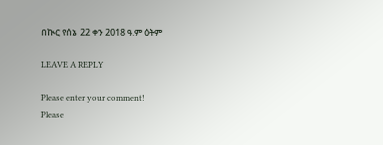በኲር የሰኔ  22 ቀን 2018 ዓ.ም ዕትም

LEAVE A REPLY

Please enter your comment!
Please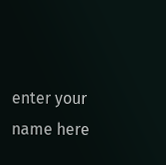enter your name here